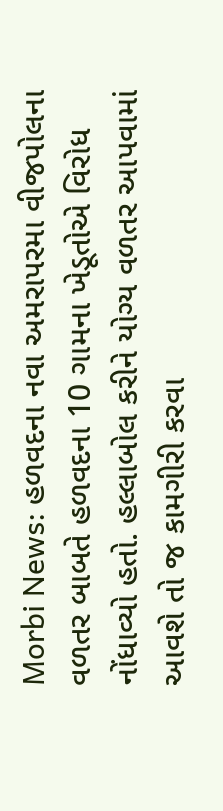Morbi News: હળવદના નવા અમરાપરમા વીજપોલના વળતર બાબતે હળવદના 10 ગામના ખેડૂતોએ વિરોધ નોંધાવ્યો હતો. હલ્લાબોલ કરીને યોગ્ય વળતર આપવામાં આવશે તો જ કામગીરી કરવા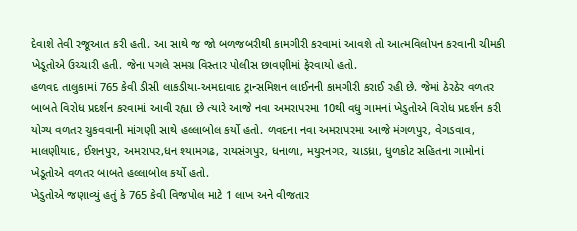દેવાશે તેવી રજૂઆત કરી હતી. આ સાથે જ જો બળજબરીથી કામગીરી કરવામાં આવશે તો આત્મવિલોપન કરવાની ચીમકી ખેડૂતોએ ઉચ્ચારી હતી. જેના પગલે સમગ્ર વિસ્તાર પોલીસ છાવણીમાં ફેરવાયો હતો.
હળવદ તાલુકામાં 765 કેવી ડીસી લાકડીયા-અમદાવાદ ટ્રાન્સમિશન લાઈનની કામગીરી કરાઈ રહી છે. જેમાં ઠેરઠેર વળતર બાબતે વિરોધ પ્રદર્શન કરવામાં આવી રહ્યા છે ત્યારે આજે નવા અમરાપરમા 10થી વધુ ગામનાં ખેડુતોએ વિરોધ પ્રદર્શન કરી યોગ્ય વળતર ચુકવવાની માંગણી સાથે હલ્લાબોલ કર્યો હતો. ળવદના નવા અમરાપરમા આજે મંગળપુર, વેગડવાવ, માલણીયાદ, ઈશનપુર, અમરાપર,ધન શ્યામગઢ, રાયસંગપુર, ધનાળા, મયુરનગર, ચાડધ્રા, ધુળકોટ સહિતના ગામોનાં ખેડૂતોએ વળતર બાબતે હલ્લાબોલ કર્યો હતો.
ખેડુતોએ જણાવ્યું હતું કે 765 કેવી વિજપોલ માટે 1 લાખ અને વીજતાર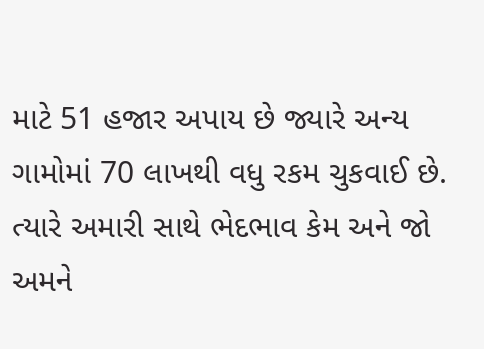માટે 51 હજાર અપાય છે જ્યારે અન્ય ગામોમાં 70 લાખથી વધુ રકમ ચુકવાઈ છે. ત્યારે અમારી સાથે ભેદભાવ કેમ અને જો અમને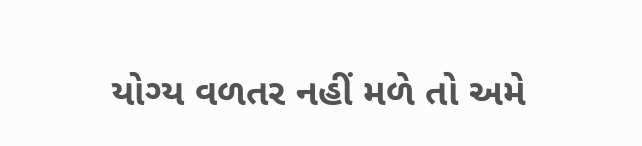યોગ્ય વળતર નહીં મળે તો અમે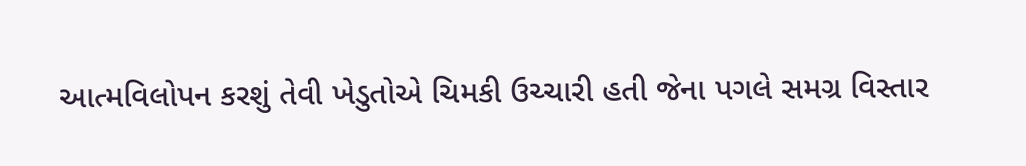આત્મવિલોપન કરશું તેવી ખેડુતોએ ચિમકી ઉચ્ચારી હતી જેના પગલે સમગ્ર વિસ્તાર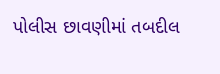પોલીસ છાવણીમાં તબદીલ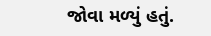જોવા મળ્યું હતું.